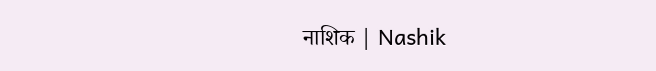नाशिक | Nashik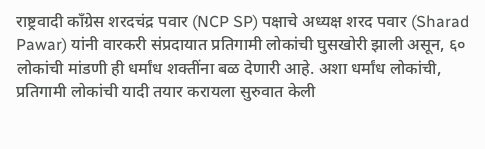राष्ट्रवादी काँग्रेस शरदचंद्र पवार (NCP SP) पक्षाचे अध्यक्ष शरद पवार (Sharad Pawar) यांनी वारकरी संप्रदायात प्रतिगामी लोकांची घुसखोरी झाली असून, ६० लोकांची मांडणी ही धर्मांध शक्तींना बळ देणारी आहे. अशा धर्मांध लोकांची, प्रतिगामी लोकांची यादी तयार करायला सुरुवात केली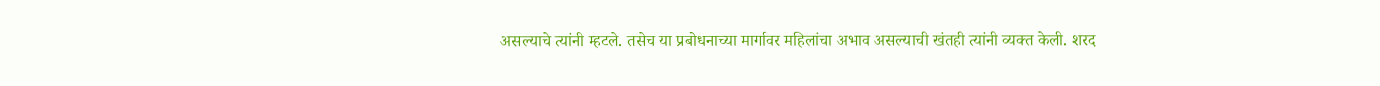असल्याचे त्यांनी म्हटले. तसेच या प्रबोधनाच्या मार्गावर महिलांचा अभाव असल्याची खंतही त्यांनी व्यक्त केली. शरद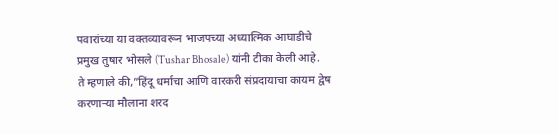पवारांच्या या वक्तव्यावरून भाजपच्या अध्यात्मिक आघाडीचे प्रमुख तुषार भोसले (Tushar Bhosale) यांनी टीका केली आहे.
ते म्हणाले की,”हिंदू धर्माचा आणि वारकरी संप्रदायाचा कायम द्वेष करणाऱ्या मौलाना शरद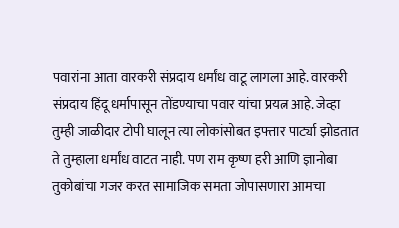पवारांना आता वारकरी संप्रदाय धर्मांध वाटू लागला आहे. वारकरी संप्रदाय हिंदू धर्मापासून तोंडण्याचा पवार यांचा प्रयत्न आहे. जेव्हा तुम्ही जाळीदार टोपी घालून त्या लोकांसोबत इफ्तार पार्ट्या झोडतात ते तुम्हाला धर्मांध वाटत नाही. पण राम कृष्ण हरी आणि ज्ञानोबा तुकोबांचा गजर करत सामाजिक समता जोपासणारा आमचा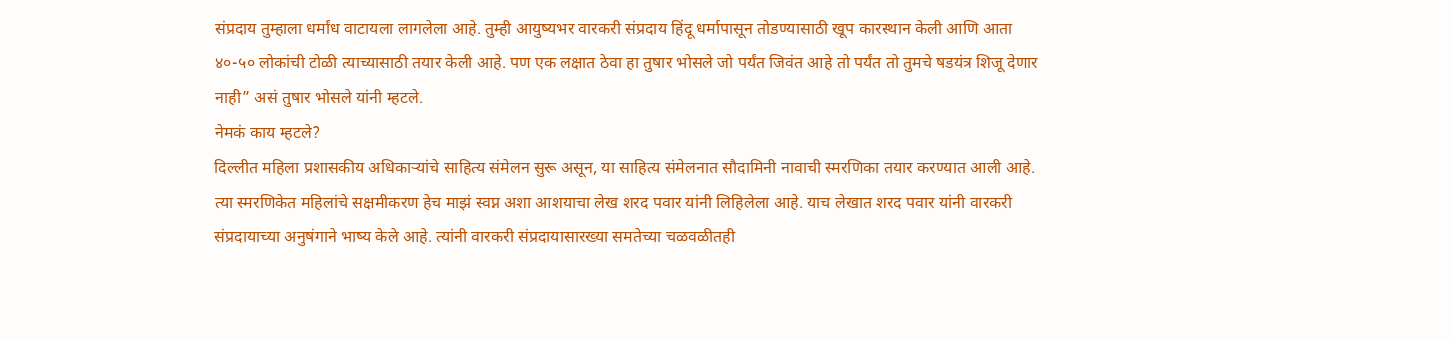संप्रदाय तुम्हाला धर्मांध वाटायला लागलेला आहे. तुम्ही आयुष्यभर वारकरी संप्रदाय हिंदू धर्मापासून तोडण्यासाठी खूप कारस्थान केली आणि आता ४०-५० लोकांची टोळी त्याच्यासाठी तयार केली आहे. पण एक लक्षात ठेवा हा तुषार भोसले जो पर्यंत जिवंत आहे तो पर्यंत तो तुमचे षडयंत्र शिजू देणार नाही” असं तुषार भोसले यांनी म्हटले.
नेमकं काय म्हटले?
दिल्लीत महिला प्रशासकीय अधिकाऱ्यांचे साहित्य संमेलन सुरू असून, या साहित्य संमेलनात सौदामिनी नावाची स्मरणिका तयार करण्यात आली आहे. त्या स्मरणिकेत महिलांचे सक्षमीकरण हेच माझं स्वप्न अशा आशयाचा लेख शरद पवार यांनी लिहिलेला आहे. याच लेखात शरद पवार यांनी वारकरी संप्रदायाच्या अनुषंगाने भाष्य केले आहे. त्यांनी वारकरी संप्रदायासारख्या समतेच्या चळवळीतही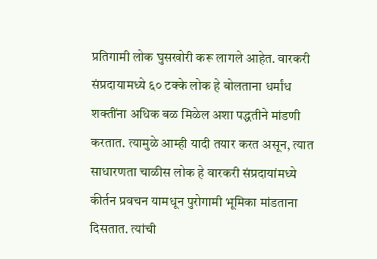प्रतिगामी लोक घुसखोरी करू लागले आहेत. वारकरी संप्रदायामध्ये ६० टक्के लोक हे बोलताना धर्मांध शक्तींना अधिक बळ मिळेल अशा पद्धतीने मांडणी करतात. त्यामुळे आम्ही यादी तयार करत असून, त्यात साधारणता चाळीस लोक हे वारकरी संप्रदायांमध्ये कीर्तन प्रवचन यामधून पुरोगामी भूमिका मांडताना दिसतात. त्यांची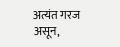अत्यंत गरज असून,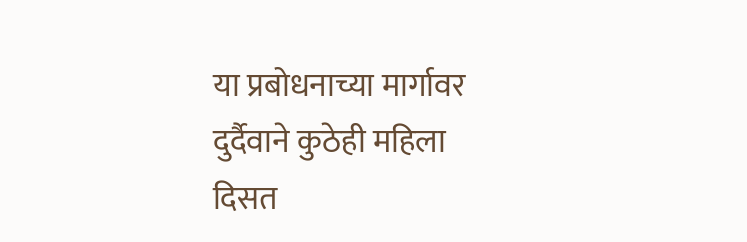या प्रबोधनाच्या मार्गावर दुर्दैवाने कुठेही महिला दिसत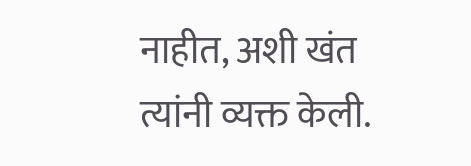नाहीत, अशी खंत त्यांनी व्यक्त केली.